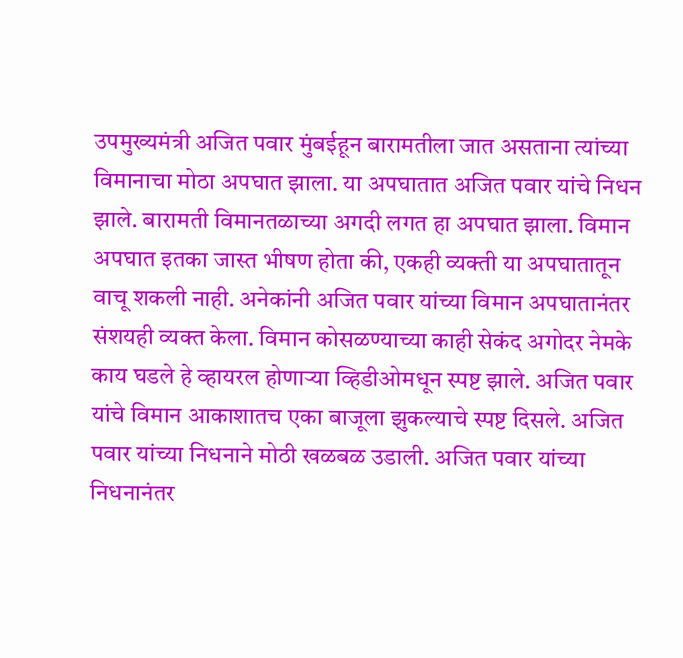उपमुख्यमंत्री अजित पवार मुंबईहून बारामतीला जात असताना त्यांच्या विमानाचा मोठा अपघात झाला. या अपघातात अजित पवार यांचे निधन झाले. बारामती विमानतळाच्या अगदी लगत हा अपघात झाला. विमान अपघात इतका जास्त भीषण होता की, एकही व्यक्ती या अपघातातून वाचू शकली नाही. अनेकांनी अजित पवार यांच्या विमान अपघातानंतर संशयही व्यक्त केला. विमान कोसळण्याच्या काही सेकंद अगोदर नेमके काय घडले हे व्हायरल होणाऱ्या व्हिडीओमधून स्पष्ट झाले. अजित पवार यांचे विमान आकाशातच एका बाजूला झुकल्याचे स्पष्ट दिसले. अजित पवार यांच्या निधनाने मोठी खळबळ उडाली. अजित पवार यांच्या निधनानंतर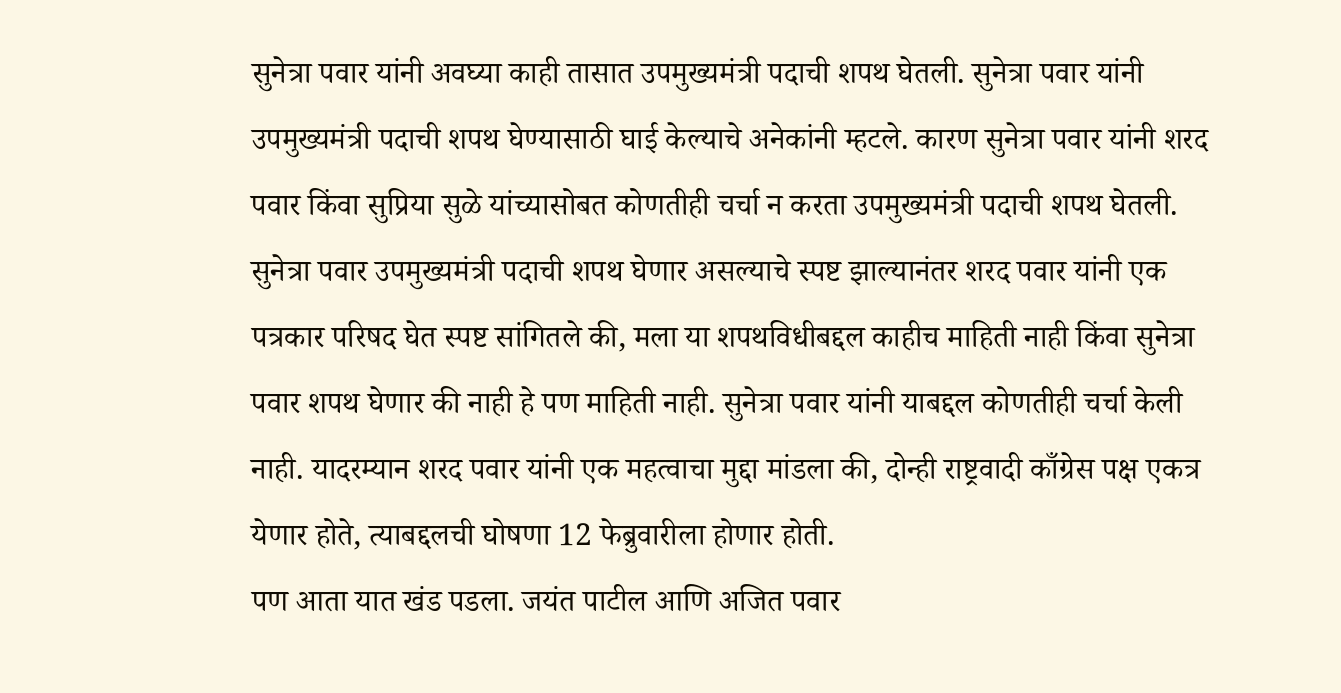सुनेत्रा पवार यांनी अवघ्या काही तासात उपमुख्यमंत्री पदाची शपथ घेतली. सुनेत्रा पवार यांनी उपमुख्यमंत्री पदाची शपथ घेण्यासाठी घाई केल्याचे अनेकांनी म्हटले. कारण सुनेत्रा पवार यांनी शरद पवार किंवा सुप्रिया सुळे यांच्यासोबत कोणतीही चर्चा न करता उपमुख्यमंत्री पदाची शपथ घेतली.
सुनेत्रा पवार उपमुख्यमंत्री पदाची शपथ घेणार असल्याचे स्पष्ट झाल्यानंतर शरद पवार यांनी एक पत्रकार परिषद घेत स्पष्ट सांगितले की, मला या शपथविधीबद्दल काहीच माहिती नाही किंवा सुनेत्रा पवार शपथ घेणार की नाही हे पण माहिती नाही. सुनेत्रा पवार यांनी याबद्दल कोणतीही चर्चा केली नाही. यादरम्यान शरद पवार यांनी एक महत्वाचा मुद्दा मांडला की, दोन्ही राष्ट्रवादी काँग्रेस पक्ष एकत्र येणार होते, त्याबद्दलची घोषणा 12 फेब्रुवारीला होणार होती.
पण आता यात खंड पडला. जयंत पाटील आणि अजित पवार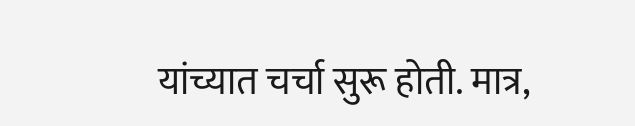यांच्यात चर्चा सुरू होती. मात्र,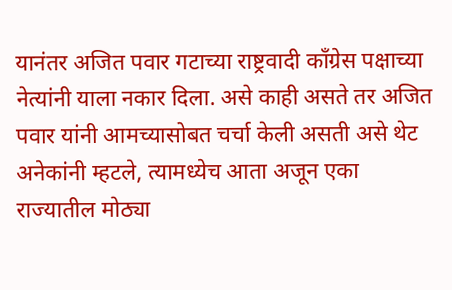यानंतर अजित पवार गटाच्या राष्ट्रवादी काँग्रेस पक्षाच्या नेत्यांनी याला नकार दिला. असे काही असते तर अजित पवार यांनी आमच्यासोबत चर्चा केली असती असे थेट अनेकांनी म्हटले, त्यामध्येच आता अजून एका राज्यातील मोठ्या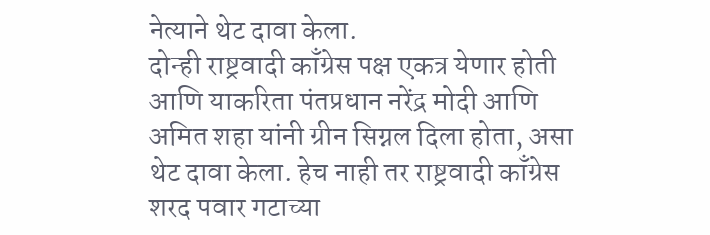नेत्याने थेट दावा केला.
दोन्ही राष्ट्रवादी काँग्रेस पक्ष एकत्र येणार होती आणि याकरिता पंतप्रधान नरेंद्र मोदी आणि अमित शहा यांनी ग्रीन सिग्नल दिला होता, असा थेट दावा केला. हेच नाही तर राष्ट्रवादी काँग्रेस शरद पवार गटाच्या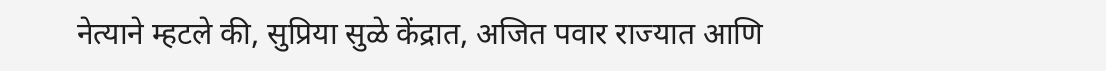नेत्याने म्हटले की, सुप्रिया सुळे केंद्रात, अजित पवार राज्यात आणि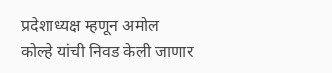प्रदेशाध्यक्ष म्हणून अमोल कोल्हे यांची निवड केली जाणार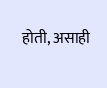होती, असाही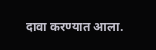दावा करण्यात आला.